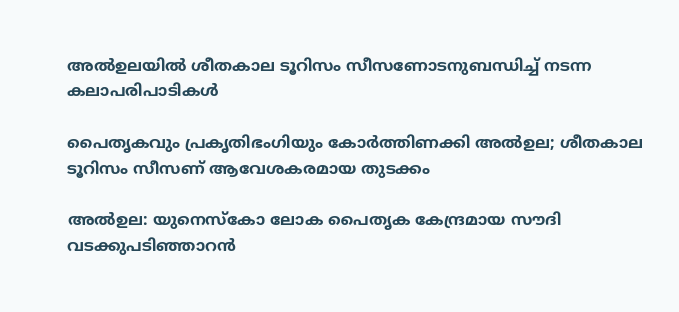അൽഉലയിൽ ശീതകാല ടൂറിസം സീസണോടനുബന്ധിച്ച് നടന്ന കലാപരിപാടികൾ

പൈതൃകവും പ്രകൃതിഭംഗിയും കോർത്തിണക്കി അൽഉല; ശീതകാല ടൂറിസം സീസണ് ആവേശകരമായ തുടക്കം

അൽഉല: യുനെസ്കോ ലോക പൈതൃക കേന്ദ്രമായ സൗദി വടക്കുപടിഞ്ഞാറൻ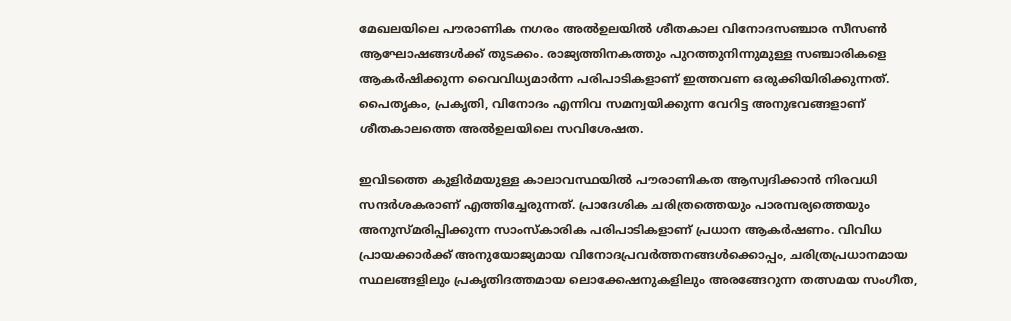മേഖലയിലെ പൗരാണിക നഗരം അൽഉലയിൽ ശീതകാല വിനോദസഞ്ചാര സീസൺ ആഘോഷങ്ങൾക്ക് തുടക്കം. രാജ്യത്തിനകത്തും പുറത്തുനിന്നുമുള്ള സഞ്ചാരികളെ ആകർഷിക്കുന്ന വൈവിധ്യമാർന്ന പരിപാടികളാണ് ഇത്തവണ ഒരുക്കിയിരിക്കുന്നത്. പൈതൃകം, പ്രകൃതി, വിനോദം എന്നിവ സമന്വയിക്കുന്ന വേറിട്ട അനുഭവങ്ങളാണ് ശീതകാലത്തെ അൽഉലയിലെ സവിശേഷത.

ഇവിടത്തെ കുളിർമയുള്ള കാലാവസ്ഥയിൽ പൗരാണികത ആസ്വദിക്കാൻ നിരവധി സന്ദർശകരാണ് എത്തിച്ചേരുന്നത്. പ്രാദേശിക ചരിത്രത്തെയും പാരമ്പര്യത്തെയും അനുസ്മരിപ്പിക്കുന്ന സാംസ്കാരിക പരിപാടികളാണ് പ്രധാന ആകർഷണം. വിവിധ പ്രായക്കാർക്ക് അനുയോജ്യമായ വിനോദപ്രവർത്തനങ്ങൾക്കൊപ്പം, ചരിത്രപ്രധാനമായ സ്ഥലങ്ങളിലും പ്രകൃതിദത്തമായ ലൊക്കേഷനുകളിലും അരങ്ങേറുന്ന തത്സമയ സംഗീത,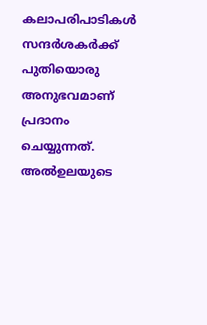കലാപരിപാടികൾ സന്ദർശകർക്ക് പുതിയൊരു അനുഭവമാണ് പ്രദാനം ചെയ്യുന്നത്. അൽഉലയുടെ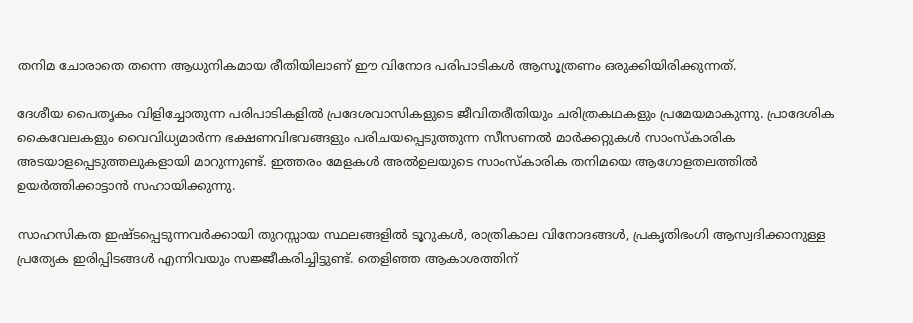തനിമ ചോരാതെ തന്നെ ആധുനികമായ രീതിയിലാണ് ഈ വിനോദ പരിപാടികൾ ആസൂത്രണം ഒരുക്കിയിരിക്കുന്നത്.

ദേശീയ പൈതൃകം വിളിച്ചോതുന്ന പരിപാടികളിൽ പ്രദേശവാസികളുടെ ജീവിതരീതിയും ചരിത്രകഥകളും പ്രമേയമാകുന്നു. പ്രാദേശിക കൈവേലകളും വൈവിധ്യമാർന്ന ഭക്ഷണവിഭവങ്ങളും പരിചയപ്പെടുത്തുന്ന സീസണൽ മാർക്കറ്റുകൾ സാംസ്കാരിക അടയാളപ്പെടുത്തലുകളായി മാറുന്നുണ്ട്. ഇത്തരം മേളകൾ അൽഉലയുടെ സാംസ്കാരിക തനിമയെ ആഗോളതലത്തിൽ ഉയർത്തിക്കാട്ടാൻ സഹായിക്കുന്നു.

സാഹസികത ഇഷ്ടപ്പെടുന്നവർക്കായി തുറസ്സായ സ്ഥലങ്ങളിൽ ടൂറുകൾ, രാത്രികാല വിനോദങ്ങൾ, പ്രകൃതിഭംഗി ആസ്വദിക്കാനുള്ള പ്രത്യേക ഇരിപ്പിടങ്ങൾ എന്നിവയും സജ്ജീകരിച്ചിട്ടുണ്ട്. തെളിഞ്ഞ ആകാശത്തിന്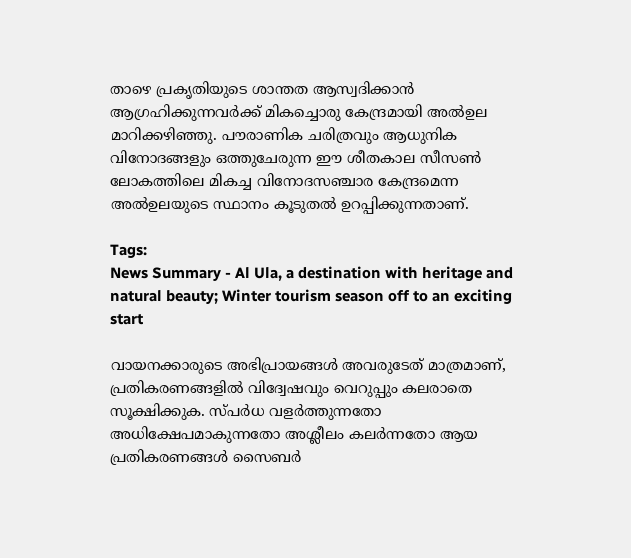താഴെ പ്രകൃതിയുടെ ശാന്തത ആസ്വദിക്കാൻ ആഗ്രഹിക്കുന്നവർക്ക് മികച്ചൊരു കേന്ദ്രമായി അൽഉല മാറിക്കഴിഞ്ഞു. പൗരാണിക ചരിത്രവും ആധുനിക വിനോദങ്ങളും ഒത്തുചേരുന്ന ഈ ശീതകാല സീസൺ ലോകത്തിലെ മികച്ച വിനോദസഞ്ചാര കേന്ദ്രമെന്ന അൽഉലയുടെ സ്ഥാനം കൂടുതൽ ഉറപ്പിക്കുന്നതാണ്.

Tags:
News Summary - Al Ula, a destination with heritage and natural beauty; Winter tourism season off to an exciting start

വായനക്കാരുടെ അഭിപ്രായങ്ങള്‍ അവരുടേത് മാത്രമാണ്, പ്രതികരണങ്ങളിൽ വിദ്വേഷവും വെറുപ്പും കലരാതെ സൂക്ഷിക്കുക. സ്പർധ വളർത്തുന്നതോ അധിക്ഷേപമാകുന്നതോ അശ്ലീലം കലർന്നതോ ആയ പ്രതികരണങ്ങൾ സൈബർ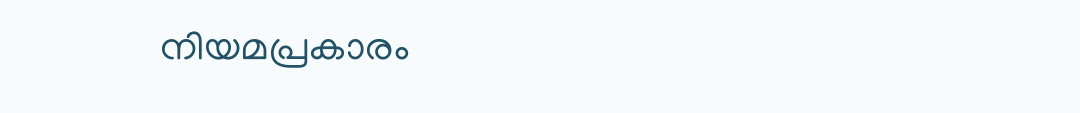നിയമപ്രകാരം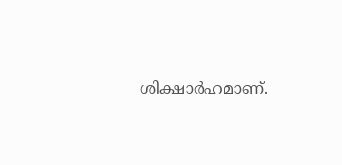ശിക്ഷാർഹമാണ്.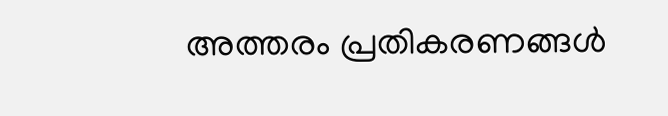അത്തരം പ്രതികരണങ്ങൾ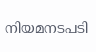നിയമനടപടി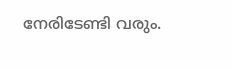നേരിടേണ്ടി വരും.